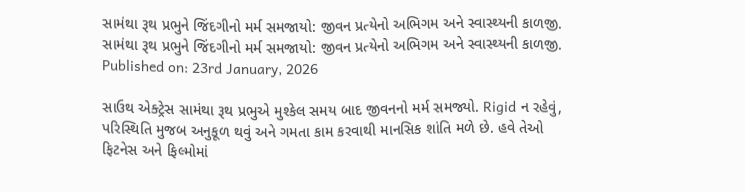સામંથા રૂથ પ્રભુને જિંદગીનો મર્મ સમજાયો: જીવન પ્રત્યેનો અભિગમ અને સ્વાસ્થ્યની કાળજી.
સામંથા રૂથ પ્રભુને જિંદગીનો મર્મ સમજાયો: જીવન પ્રત્યેનો અભિગમ અને સ્વાસ્થ્યની કાળજી.
Published on: 23rd January, 2026

સાઉથ એક્ટ્રેસ સામંથા રૂથ પ્રભુએ મુશ્કેલ સમય બાદ જીવનનો મર્મ સમજ્યો. Rigid ન રહેવું, પરિસ્થિતિ મુજબ અનુકૂળ થવું અને ગમતા કામ કરવાથી માનસિક શાંતિ મળે છે. હવે તેઓ ફિટનેસ અને ફિલ્મોમાં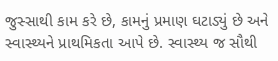જુસ્સાથી કામ કરે છે, કામનું પ્રમાણ ઘટાડ્યું છે અને સ્વાસ્થ્યને પ્રાથમિકતા આપે છે. સ્વાસ્થ્ય જ સૌથી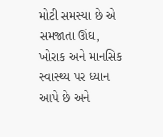મોટી સમસ્યા છે એ સમજાતા ઊંઘ, ખોરાક અને માનસિક સ્વાસ્થ્ય પર ધ્યાન આપે છે અને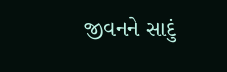જીવનને સાદું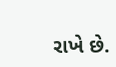રાખે છે.